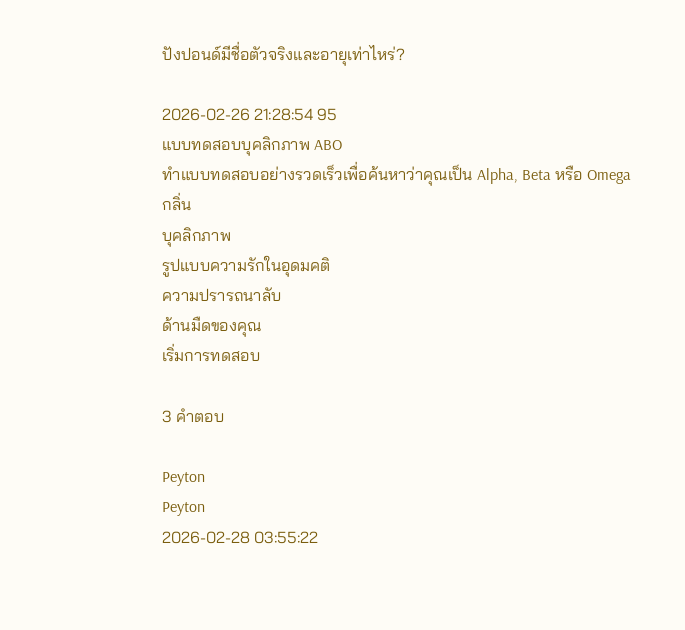ปังปอนด์มีชื่อตัวจริงและอายุเท่าไหร่?

2026-02-26 21:28:54 95
แบบทดสอบบุคลิกภาพ ABO
ทำแบบทดสอบอย่างรวดเร็วเพื่อค้นหาว่าคุณเป็น Alpha, Beta หรือ Omega
กลิ่น
บุคลิกภาพ
รูปแบบความรักในอุดมคติ
ความปรารถนาลับ
ด้านมืดของคุณ
เริ่มการทดสอบ

3 คำตอบ

Peyton
Peyton
2026-02-28 03:55:22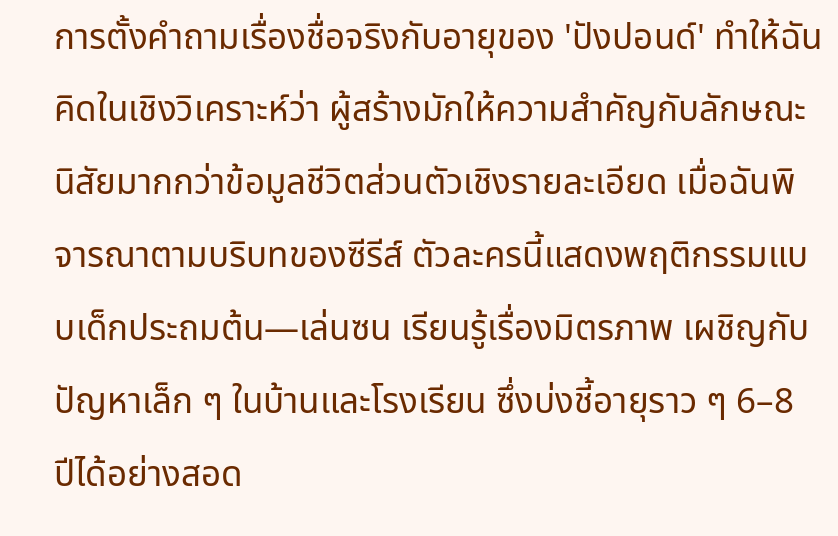การตั้งคำถามเรื่องชื่อจริงกับอายุของ 'ปังปอนด์' ทำให้ฉันคิดในเชิงวิเคราะห์ว่า ผู้สร้างมักให้ความสำคัญกับลักษณะนิสัยมากกว่าข้อมูลชีวิตส่วนตัวเชิงรายละเอียด เมื่อฉันพิจารณาตามบริบทของซีรีส์ ตัวละครนี้แสดงพฤติกรรมแบบเด็กประถมต้น—เล่นซน เรียนรู้เรื่องมิตรภาพ เผชิญกับปัญหาเล็ก ๆ ในบ้านและโรงเรียน ซึ่งบ่งชี้อายุราว ๆ 6–8 ปีได้อย่างสอด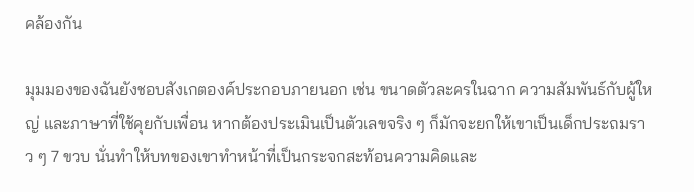คล้องกัน

มุมมองของฉันยังชอบสังเกตองค์ประกอบภายนอก เช่น ขนาดตัวละครในฉาก ความสัมพันธ์กับผู้ใหญ่ และภาษาที่ใช้คุยกับเพื่อน หากต้องประเมินเป็นตัวเลขจริง ๆ ก็มักจะยกให้เขาเป็นเด็กประถมราว ๆ 7 ขวบ นั่นทำให้บทของเขาทำหน้าที่เป็นกระจกสะท้อนความคิดและ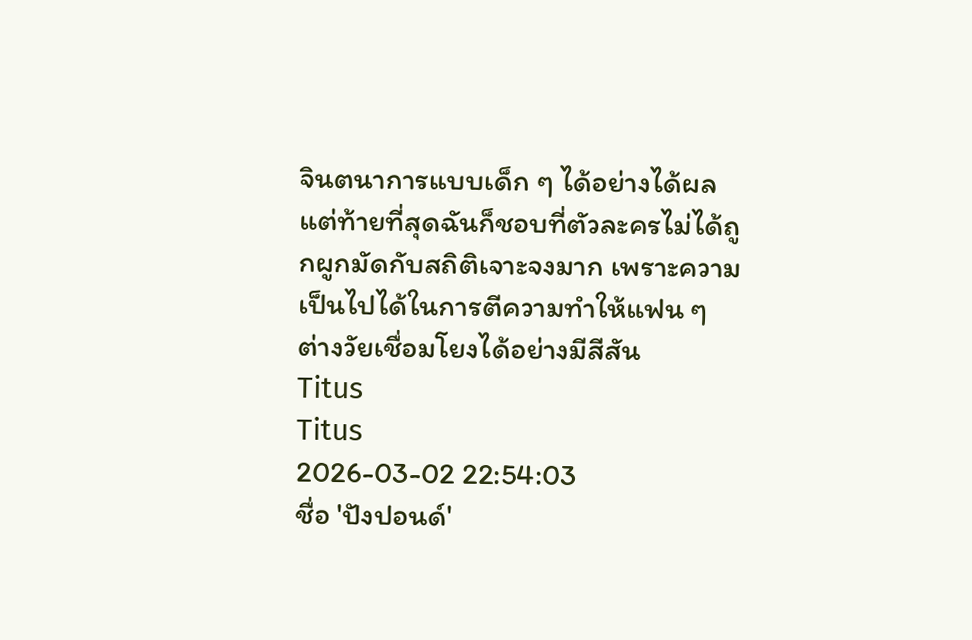จินตนาการแบบเด็ก ๆ ได้อย่างได้ผล แต่ท้ายที่สุดฉันก็ชอบที่ตัวละครไม่ได้ถูกผูกมัดกับสถิติเจาะจงมาก เพราะความเป็นไปได้ในการตีความทำให้แฟน ๆ ต่างวัยเชื่อมโยงได้อย่างมีสีสัน
Titus
Titus
2026-03-02 22:54:03
ชื่อ 'ปังปอนด์'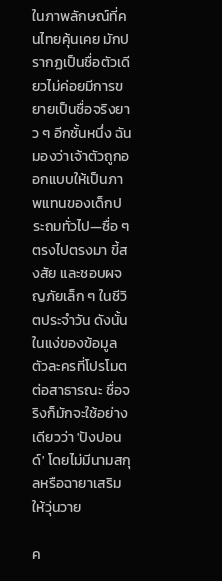ในภาพลักษณ์ที่คนไทยคุ้นเคย มักปรากฏเป็นชื่อตัวเดียวไม่ค่อยมีการขยายเป็นชื่อจริงยาว ๆ อีกชั้นหนึ่ง ฉันมองว่าเจ้าตัวถูกออกแบบให้เป็นภาพแทนของเด็กประถมทั่วไป—ซื่อ ๆ ตรงไปตรงมา ขี้สงสัย และชอบผจญภัยเล็ก ๆ ในชีวิตประจำวัน ดังนั้นในแง่ของข้อมูลตัวละครที่โปรโมตต่อสาธารณะ ชื่อจริงก็มักจะใช้อย่างเดียวว่า 'ปังปอนด์' โดยไม่มีนามสกุลหรือฉายาเสริมให้วุ่นวาย

ค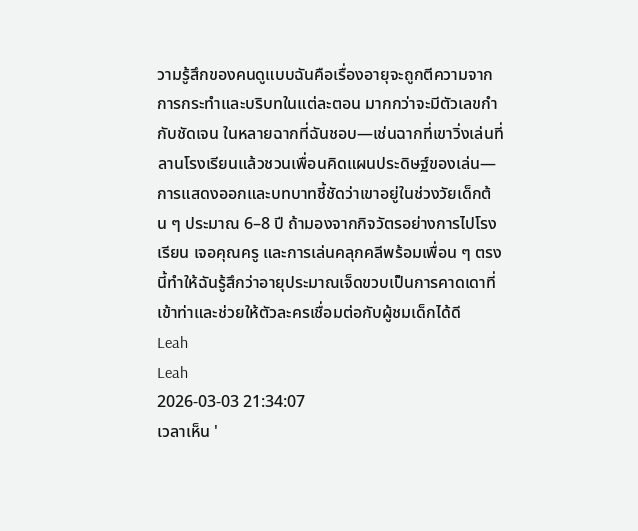วามรู้สึกของคนดูแบบฉันคือเรื่องอายุจะถูกตีความจากการกระทำและบริบทในแต่ละตอน มากกว่าจะมีตัวเลขกำกับชัดเจน ในหลายฉากที่ฉันชอบ—เช่นฉากที่เขาวิ่งเล่นที่ลานโรงเรียนแล้วชวนเพื่อนคิดแผนประดิษฐ์ของเล่น—การแสดงออกและบทบาทชี้ชัดว่าเขาอยู่ในช่วงวัยเด็กต้น ๆ ประมาณ 6–8 ปี ถ้ามองจากกิจวัตรอย่างการไปโรงเรียน เจอคุณครู และการเล่นคลุกคลีพร้อมเพื่อน ๆ ตรงนี้ทำให้ฉันรู้สึกว่าอายุประมาณเจ็ดขวบเป็นการคาดเดาที่เข้าท่าและช่วยให้ตัวละครเชื่อมต่อกับผู้ชมเด็กได้ดี
Leah
Leah
2026-03-03 21:34:07
เวลาเห็น '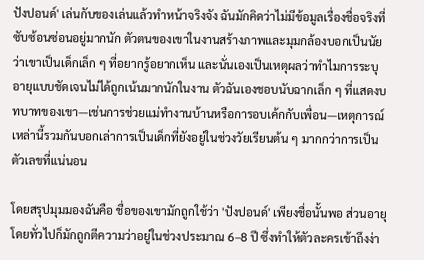ปังปอนด์' เล่นกับของเล่นแล้วทำหน้าจริงจัง ฉันมักคิดว่าไม่มีข้อมูลเรื่องชื่อจริงที่ซับซ้อนซ่อนอยู่มากนัก ตัวตนของเขาในงานสร้างภาพและมุมกล้องบอกเป็นนัยว่าเขาเป็นเด็กเล็ก ๆ ที่อยากรู้อยากเห็น และนั่นเองเป็นเหตุผลว่าทำไมการระบุอายุแบบชัดเจนไม่ได้ถูกเน้นมากนักในงาน ตัวฉันเองชอบนับฉากเล็ก ๆ ที่แสดงบทบาทของเขา—เช่นการช่วยแม่ทำงานบ้านหรือการอบเค้กกับเพื่อน—เหตุการณ์เหล่านี้รวมกันบอกเล่าการเป็นเด็กที่ยังอยู่ในช่วงวัยเรียนต้น ๆ มากกว่าการเป็นตัวเลขที่แน่นอน

โดยสรุปมุมมองฉันคือ ชื่อของเขามักถูกใช้ว่า 'ปังปอนด์' เพียงชื่อนั้นพอ ส่วนอายุโดยทั่วไปก็มักถูกตีความว่าอยู่ในช่วงประมาณ 6–8 ปี ซึ่งทำให้ตัวละครเข้าถึงง่า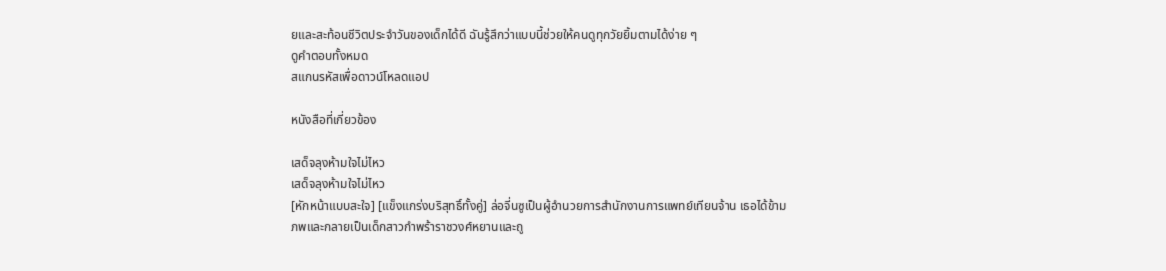ยและสะท้อนชีวิตประจำวันของเด็กได้ดี ฉันรู้สึกว่าแบบนี้ช่วยให้คนดูทุกวัยยิ้มตามได้ง่าย ๆ
ดูคำตอบทั้งหมด
สแกนรหัสเพื่อดาวน์โหลดแอป

หนังสือที่เกี่ยวข้อง

เสด็จลุงห้ามใจไม่ไหว
เสด็จลุงห้ามใจไม่ไหว
[หักหน้าแบบสะใจ] [แข็งแกร่งบริสุทธิ์ทั้งคู่] ล่อจี่นซูเป็นผู้อำนวยการสำนักงานการแพทย์เทียนจ้าน เธอได้ข้ามภพและกลายเป็นเด็กสาวกำพร้าราชวงศ์หยานและถู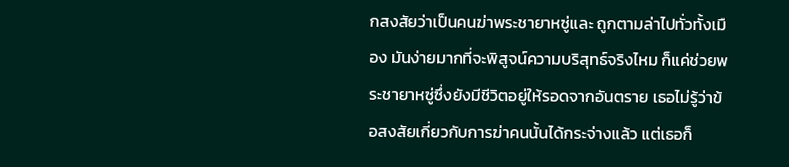กสงสัยว่าเป็นคนฆ่าพระชายาหซู่และ ถูกตามล่าไปทั่วทั้งเมือง มันง่ายมากที่จะพิสูจน์ความบริสุทธ์จริงไหม ก็แค่ช่วยพระชายาหซู่ซึ่งยังมีชีวิตอยู่ให้รอดจากอันตราย เธอไม่รู้ว่าข้อสงสัยเกี่ยวกับการฆ่าคนนั้นได้กระจ่างแล้ว แต่เธอก็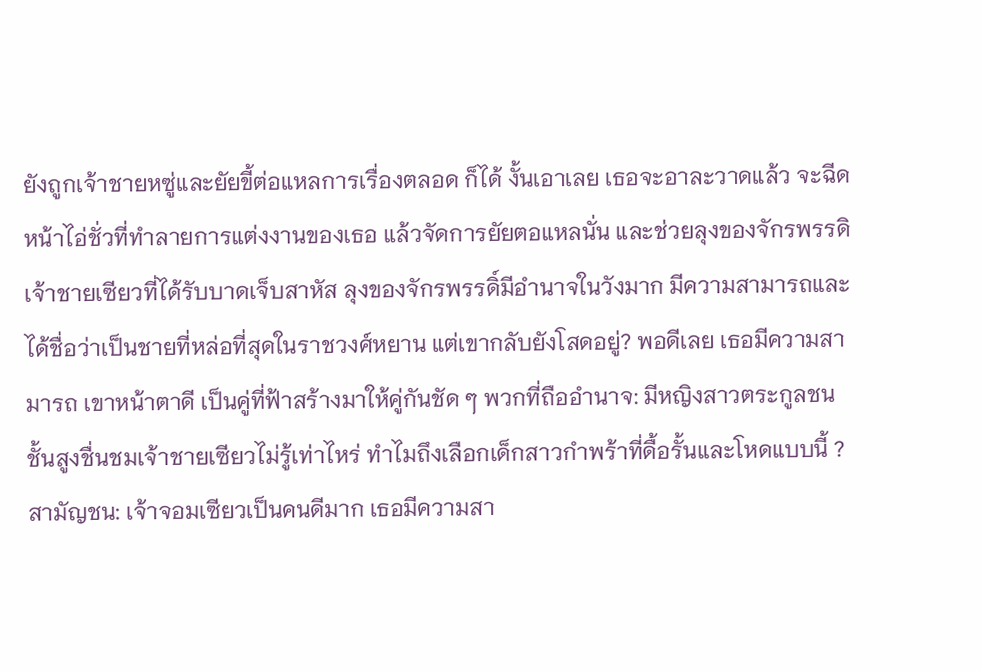ยังถูกเจ้าชายหซู่และยัยขี้ต่อแหลการเรื่องตลอด ก็ได้ งั้นเอาเลย เธอจะอาละวาดแล้ว จะฉีดหน้าไอ่ชั่วที่ทำลายการแต่งงานของเธอ แล้วจัดการยัยตอแหลนั่น และช่วยลุงของจักรพรรดิเจ้าชายเซียวที่ได้รับบาดเจ็บสาหัส ลุงของจักรพรรดิ์มีอำนาจในวังมาก มีความสามารถและได้ชื่อว่าเป็นชายที่หล่อที่สุดในราชวงศ์หยาน แต่เขากลับยังโสดอยู่? พอดีเลย เธอมีความสามารถ เขาหน้าตาดี เป็นคู่ที่ฟ้าสร้างมาให้คู่กันชัด ๆ พวกที่ถืออำนาจ: มีหญิงสาวตระกูลชนชั้นสูงชื่นชมเจ้าชายเซียวไม่รู้เท่าไหร่ ทำไมถึงเลือกเด็กสาวกำพร้าที่ดื้อรั้นและโหดแบบนี้ ? สามัญชน: เจ้าจอมเซียวเป็นคนดีมาก เธอมีความสา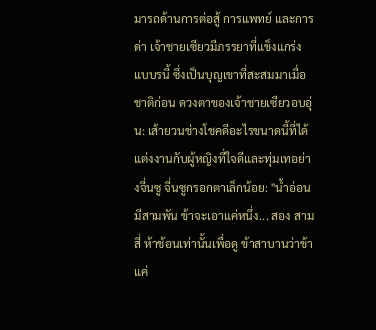มารถด้านการต่อสู้ การแพทย์ และการด่า เจ้าชายเซียวมีภรรยาที่แข็งแกร่งแบบรนี้ ซึ่งเป็นบุญเขาที่สะสมมาเมื่อชาติก่อน ดวงตาของเจ้าชายเซียวอบอุ่น: เส้ายวนช่างโชคดีอะไรขนาดนี้ที่ได้แต่งงานกับผู้หญิงที่ใจดีและทุ่มเทอย่างจี่นซู จี่นซูกรอกตาเล็กน้อย: "น้ำอ่อนมีสามพัน ข้าจะเอาแค่หนึ่ง... สอง สาม สี่ ห้าช้อนเท่านั้นเพื่อดู ข้าสาบานว่าข้าแค่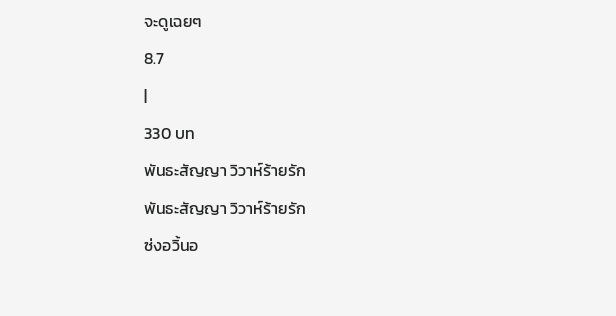จะดูเฉยๆ
8.7
|
330 บท
พันธะสัญญา วิวาห์ร้ายรัก
พันธะสัญญา วิวาห์ร้ายรัก
ซ่งอวิ้นอ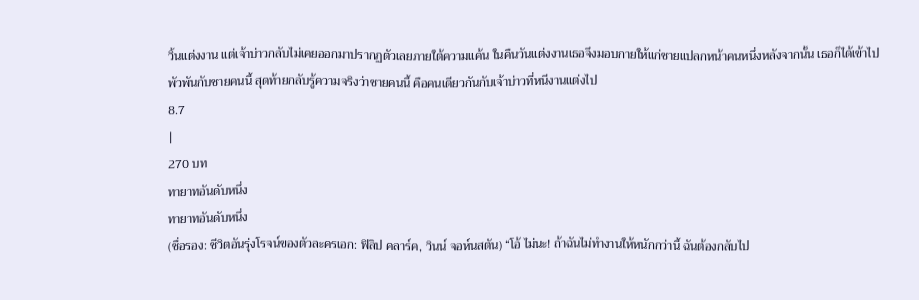วิ้นแต่งงาน แต่เจ้าบ่าวกลับไม่เคยออกมาปรากฏตัวเลยภายใต้ความแค้น ในคืนวันแต่งงานเธอจึงมอบกายให้แก่ชายแปลกหน้าคนหนึ่งหลังจากนั้น เธอก็ได้เข้าไปพัวพันกับชายคนนี้ สุดท้ายกลับรู้ความจริงว่าชายคนนี้ คือคนเดียวกันกับเจ้าบ่าวที่หนีงานแต่งไป
8.7
|
270 บท
ทายาทอันดับหนึ่ง
ทายาทอันดับหนึ่ง
(ชื่อรอง: ชีวิตอันรุ่งโรจน์ของตัวละครเอก: ฟิลิป คลาร์ค, วินน์ จอห์นสตัน) “โอ้ ไม่นะ! ถ้าฉันไม่ทำงานให้หนักกว่านี้ ฉันต้องกลับไป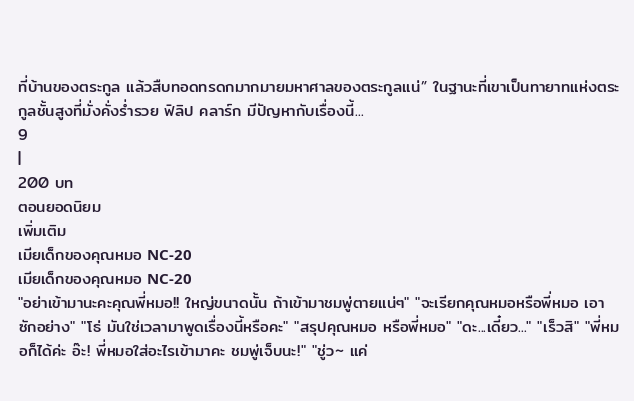ที่บ้านของตระกูล แล้วสืบทอดทรดกมากมายมหาศาลของตระกูลแน่” ในฐานะที่เขาเป็นทายาทแห่งตระกูลชั้นสูงที่มั่งคั่งร่ำรวย ฟิลิป คลาร์ก มีปัญหากับเรื่องนี้...
9
|
200 บท
ตอนยอดนิยม
เพิ่มเติม
เมียเด็กของคุณหมอ NC-20
เมียเด็กของคุณหมอ NC-20
"อย่าเข้ามานะคะคุณพี่หมอ!! ใหญ่ขนาดนั้น ถ้าเข้ามาชมพู่ตายแน่ๆ" "จะเรียกคุณหมอหรือพี่หมอ เอาซักอย่าง" "โธ่ มันใช่เวลามาพูดเรื่องนี้หรือคะ" "สรุปคุณหมอ หรือพี่หมอ" "ดะ...เดี๋ยว..." "เร็วสิ" "พี่หมอก็ได้ค่ะ อ๊ะ! พี่หมอใส่อะไรเข้ามาคะ ชมพู่เจ็บนะ!" "ชู่ว~ แค่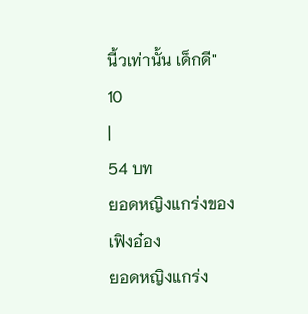นี้วเท่านั้น เด็กดี"
10
|
54 บท
ยอดหญิงแกร่งของเฟิงอ๋อง
ยอดหญิงแกร่ง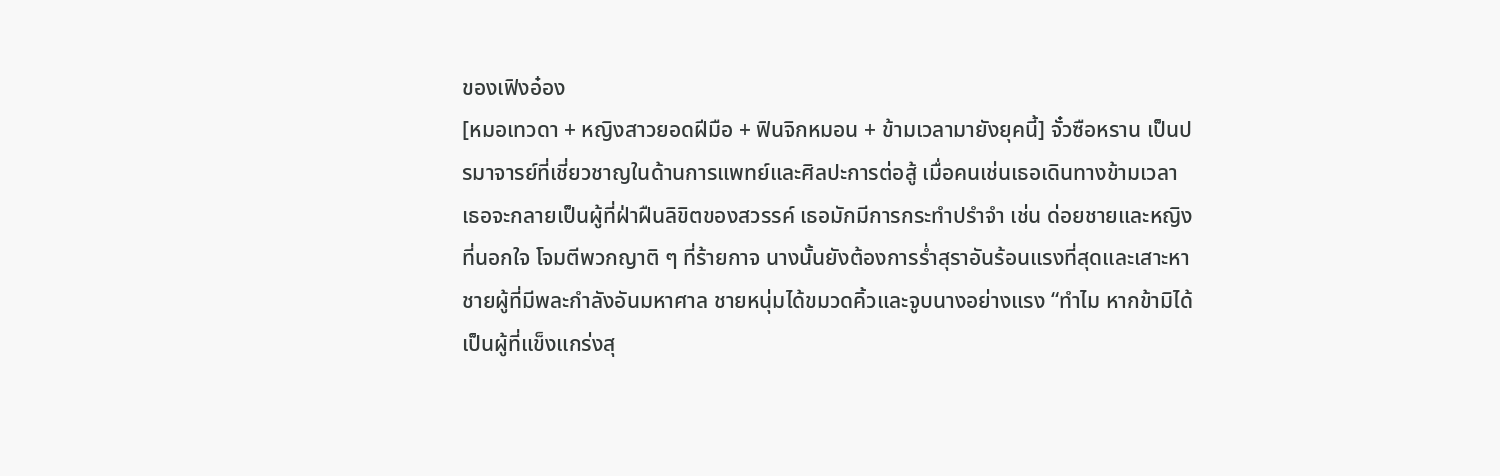ของเฟิงอ๋อง
[หมอเทวดา + หญิงสาวยอดฝีมือ + ฟินจิกหมอน + ข้ามเวลามายังยุคนี้] จั๋วซือหราน เป็นปรมาจารย์ที่เชี่ยวชาญในด้านการแพทย์และศิลปะการต่อสู้ เมื่อคนเช่นเธอเดินทางข้ามเวลา เธอจะกลายเป็นผู้ที่ฝ่าฝืนลิขิตของสวรรค์ เธอมักมีการกระทำปรำจำ เช่น ด่อยชายและหญิงที่นอกใจ โจมตีพวกญาติ ๆ ที่ร้ายกาจ นางนั้นยังต้องการร่ำสุราอันร้อนแรงที่สุดและเสาะหาชายผู้ที่มีพละกำลังอันมหาศาล ชายหนุ่มได้ขมวดคิ้วและจูบนางอย่างแรง “ทำไม หากข้ามิได้เป็นผู้ที่แข็งแกร่งสุ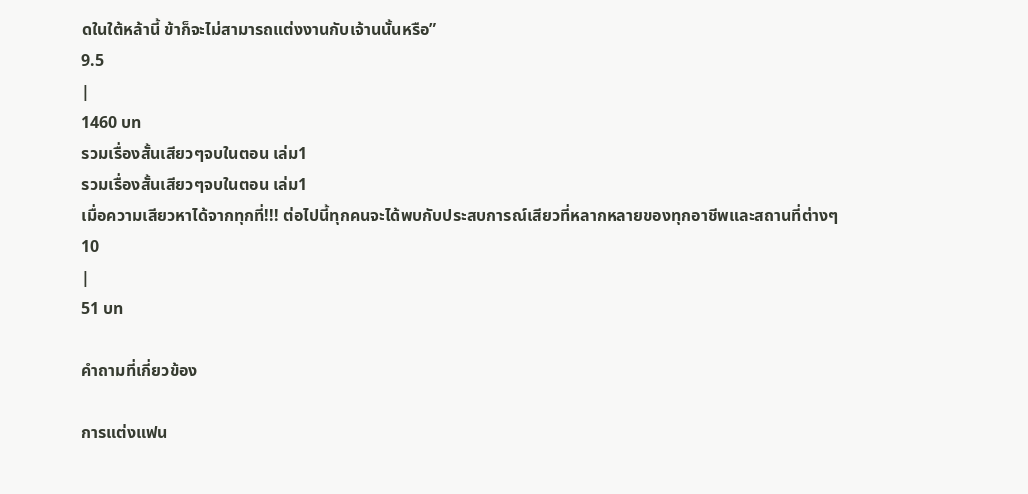ดในใต้หล้านี้ ข้าก็จะไม่สามารถแต่งงานกับเจ้านนั้นหรือ”
9.5
|
1460 บท
รวมเรื่องสั้นเสียวๆจบในตอน เล่ม1
รวมเรื่องสั้นเสียวๆจบในตอน เล่ม1
เมื่อความเสียวหาได้จากทุกที่!!! ต่อไปนี้ทุกคนจะได้พบกับประสบการณ์เสียวที่หลากหลายของทุกอาชีพและสถานที่ต่างๆ
10
|
51 บท

คำถามที่เกี่ยวข้อง

การแต่งแฟน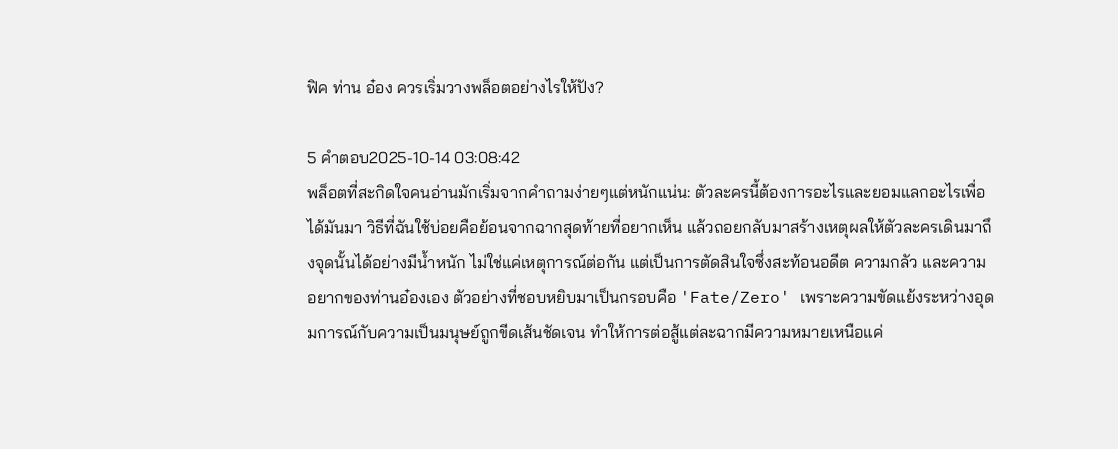ฟิค ท่าน อ๋อง ควรเริ่มวางพล็อตอย่างไรให้ปัง?

5 คำตอบ2025-10-14 03:08:42
พล็อตที่สะกิดใจคนอ่านมักเริ่มจากคำถามง่ายๆแต่หนักแน่น: ตัวละครนี้ต้องการอะไรและยอมแลกอะไรเพื่อได้มันมา วิธีที่ฉันใช้บ่อยคือย้อนจากฉากสุดท้ายที่อยากเห็น แล้วถอยกลับมาสร้างเหตุผลให้ตัวละครเดินมาถึงจุดนั้นได้อย่างมีน้ำหนัก ไม่ใช่แค่เหตุการณ์ต่อกัน แต่เป็นการตัดสินใจซึ่งสะท้อนอดีต ความกลัว และความอยากของท่านอ๋องเอง ตัวอย่างที่ชอบหยิบมาเป็นกรอบคือ 'Fate/Zero' เพราะความขัดแย้งระหว่างอุดมการณ์กับความเป็นมนุษย์ถูกขีดเส้นชัดเจน ทำให้การต่อสู้แต่ละฉากมีความหมายเหนือแค่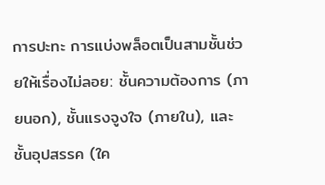การปะทะ การแบ่งพล็อตเป็นสามชั้นช่วยให้เรื่องไม่ลอย: ชั้นความต้องการ (ภายนอก), ชั้นแรงจูงใจ (ภายใน), และชั้นอุปสรรค (ใค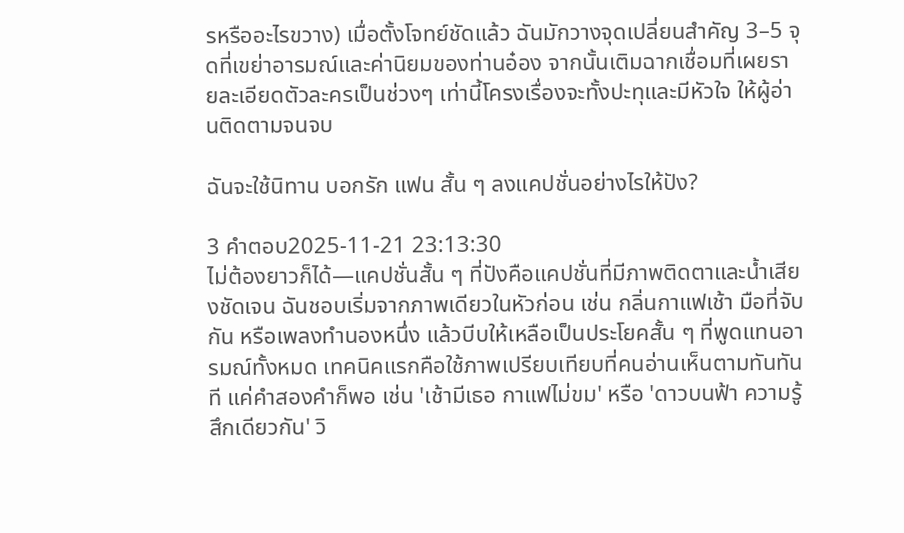รหรืออะไรขวาง) เมื่อตั้งโจทย์ชัดแล้ว ฉันมักวางจุดเปลี่ยนสำคัญ 3–5 จุดที่เขย่าอารมณ์และค่านิยมของท่านอ๋อง จากนั้นเติมฉากเชื่อมที่เผยรายละเอียดตัวละครเป็นช่วงๆ เท่านี้โครงเรื่องจะทั้งปะทุและมีหัวใจ ให้ผู้อ่านติดตามจนจบ

ฉันจะใช้นิทาน บอกรัก แฟน สั้น ๆ ลงแคปชั่นอย่างไรให้ปัง?

3 คำตอบ2025-11-21 23:13:30
ไม่ต้องยาวก็ได้—แคปชั่นสั้น ๆ ที่ปังคือแคปชั่นที่มีภาพติดตาและน้ำเสียงชัดเจน ฉันชอบเริ่มจากภาพเดียวในหัวก่อน เช่น กลิ่นกาแฟเช้า มือที่จับกัน หรือเพลงทำนองหนึ่ง แล้วบีบให้เหลือเป็นประโยคสั้น ๆ ที่พูดแทนอารมณ์ทั้งหมด เทคนิคแรกคือใช้ภาพเปรียบเทียบที่คนอ่านเห็นตามทันทันที แค่คำสองคำก็พอ เช่น 'เช้ามีเธอ กาแฟไม่ขม' หรือ 'ดาวบนฟ้า ความรู้สึกเดียวกัน' วิ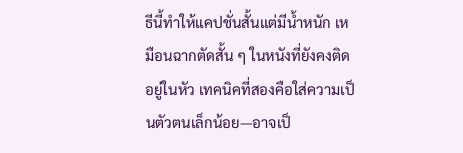ธีนี้ทำให้แคปชั่นสั้นแต่มีน้ำหนัก เหมือนฉากตัดสั้น ๆ ในหนังที่ยังคงติดอยู่ในหัว เทคนิคที่สองคือใส่ความเป็นตัวตนเล็กน้อย—อาจเป็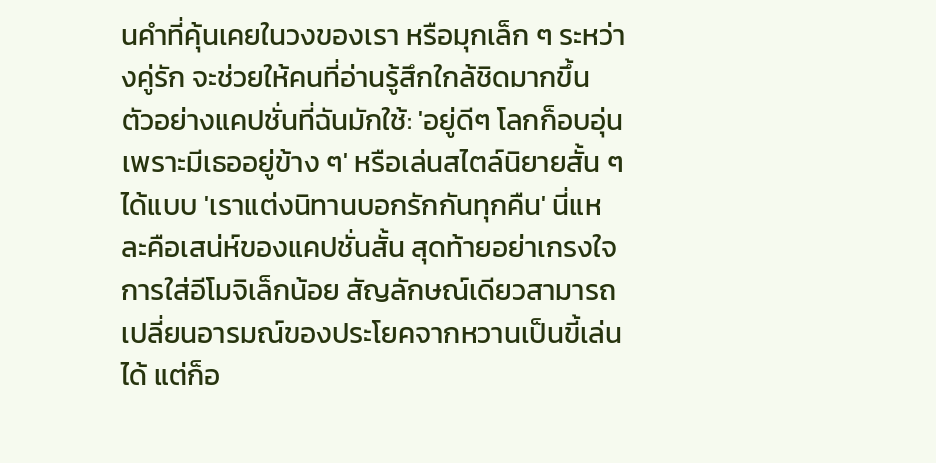นคำที่คุ้นเคยในวงของเรา หรือมุกเล็ก ๆ ระหว่างคู่รัก จะช่วยให้คนที่อ่านรู้สึกใกล้ชิดมากขึ้น ตัวอย่างแคปชั่นที่ฉันมักใช้: 'อยู่ดีๆ โลกก็อบอุ่น เพราะมีเธออยู่ข้าง ๆ' หรือเล่นสไตล์นิยายสั้น ๆ ได้แบบ 'เราแต่งนิทานบอกรักกันทุกคืน' นี่แหละคือเสน่ห์ของแคปชั่นสั้น สุดท้ายอย่าเกรงใจการใส่อีโมจิเล็กน้อย สัญลักษณ์เดียวสามารถเปลี่ยนอารมณ์ของประโยคจากหวานเป็นขี้เล่นได้ แต่ก็อ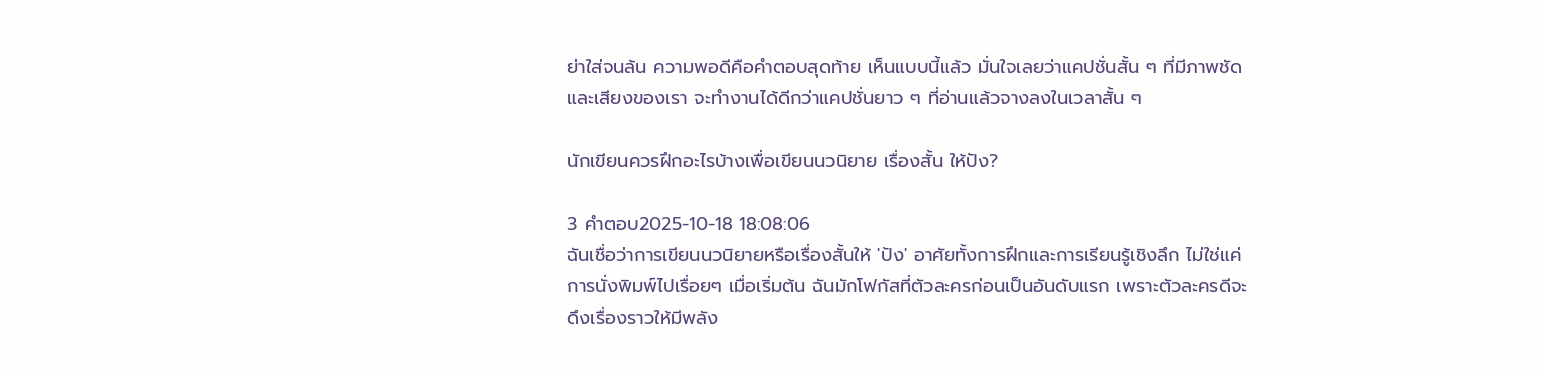ย่าใส่จนล้น ความพอดีคือคำตอบสุดท้าย เห็นแบบนี้แล้ว มั่นใจเลยว่าแคปชั่นสั้น ๆ ที่มีภาพชัดและเสียงของเรา จะทำงานได้ดีกว่าแคปชั่นยาว ๆ ที่อ่านแล้วจางลงในเวลาสั้น ๆ

นักเขียนควรฝึกอะไรบ้างเพื่อเขียนนวนิยาย เรื่องสั้น ให้ปัง?

3 คำตอบ2025-10-18 18:08:06
ฉันเชื่อว่าการเขียนนวนิยายหรือเรื่องสั้นให้ 'ปัง' อาศัยทั้งการฝึกและการเรียนรู้เชิงลึก ไม่ใช่แค่การนั่งพิมพ์ไปเรื่อยๆ เมื่อเริ่มต้น ฉันมักโฟกัสที่ตัวละครก่อนเป็นอันดับแรก เพราะตัวละครดีจะดึงเรื่องราวให้มีพลัง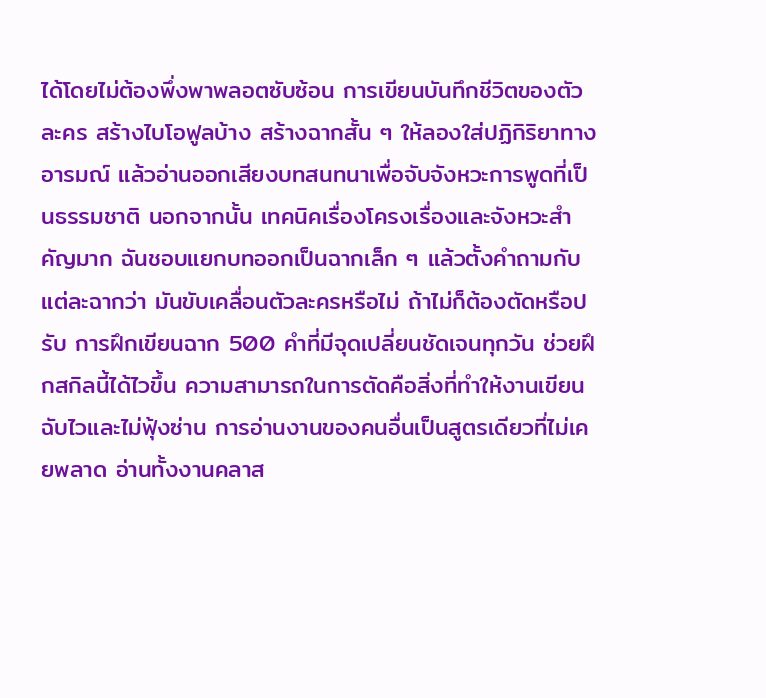ได้โดยไม่ต้องพึ่งพาพลอตซับซ้อน การเขียนบันทึกชีวิตของตัวละคร สร้างไบโอฟูลบ้าง สร้างฉากสั้น ๆ ให้ลองใส่ปฏิกิริยาทางอารมณ์ แล้วอ่านออกเสียงบทสนทนาเพื่อจับจังหวะการพูดที่เป็นธรรมชาติ นอกจากนั้น เทคนิคเรื่องโครงเรื่องและจังหวะสำคัญมาก ฉันชอบแยกบทออกเป็นฉากเล็ก ๆ แล้วตั้งคำถามกับแต่ละฉากว่า มันขับเคลื่อนตัวละครหรือไม่ ถ้าไม่ก็ต้องตัดหรือปรับ การฝึกเขียนฉาก 500 คำที่มีจุดเปลี่ยนชัดเจนทุกวัน ช่วยฝึกสกิลนี้ได้ไวขึ้น ความสามารถในการตัดคือสิ่งที่ทำให้งานเขียนฉับไวและไม่ฟุ้งซ่าน การอ่านงานของคนอื่นเป็นสูตรเดียวที่ไม่เคยพลาด อ่านทั้งงานคลาส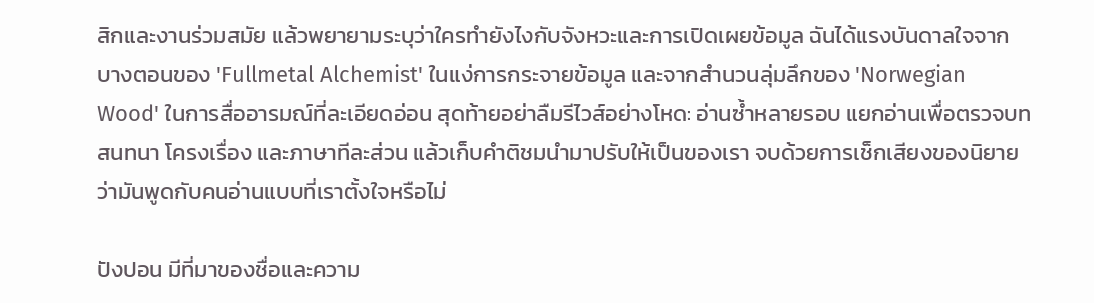สิกและงานร่วมสมัย แล้วพยายามระบุว่าใครทำยังไงกับจังหวะและการเปิดเผยข้อมูล ฉันได้แรงบันดาลใจจากบางตอนของ 'Fullmetal Alchemist' ในแง่การกระจายข้อมูล และจากสำนวนลุ่มลึกของ 'Norwegian Wood' ในการสื่ออารมณ์ที่ละเอียดอ่อน สุดท้ายอย่าลืมรีไวส์อย่างโหด: อ่านซ้ำหลายรอบ แยกอ่านเพื่อตรวจบทสนทนา โครงเรื่อง และภาษาทีละส่วน แล้วเก็บคำติชมนำมาปรับให้เป็นของเรา จบด้วยการเช็กเสียงของนิยายว่ามันพูดกับคนอ่านแบบที่เราตั้งใจหรือไม่

ปังปอน มีที่มาของชื่อและความ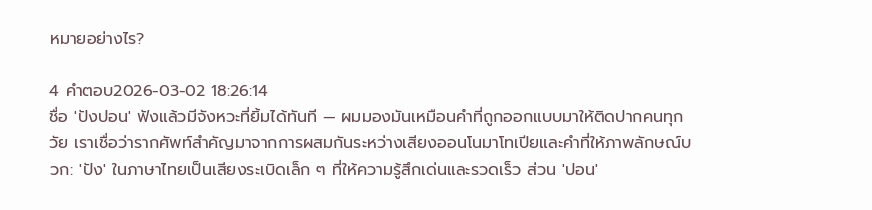หมายอย่างไร?

4 คำตอบ2026-03-02 18:26:14
ชื่อ 'ปังปอน' ฟังแล้วมีจังหวะที่ยิ้มได้ทันที — ผมมองมันเหมือนคำที่ถูกออกแบบมาให้ติดปากคนทุกวัย เราเชื่อว่ารากศัพท์สำคัญมาจากการผสมกันระหว่างเสียงออนโนมาโทเปียและคำที่ให้ภาพลักษณ์บวก: 'ปัง' ในภาษาไทยเป็นเสียงระเบิดเล็ก ๆ ที่ให้ความรู้สึกเด่นและรวดเร็ว ส่วน 'ปอน'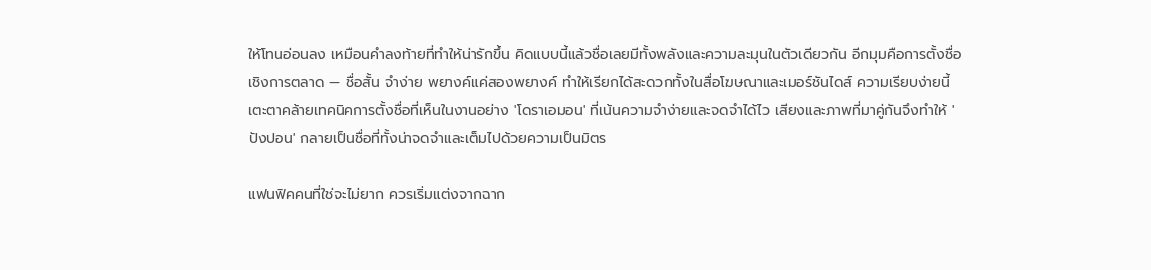ให้โทนอ่อนลง เหมือนคำลงท้ายที่ทำให้น่ารักขึ้น คิดแบบนี้แล้วชื่อเลยมีทั้งพลังและความละมุนในตัวเดียวกัน อีกมุมคือการตั้งชื่อเชิงการตลาด — ชื่อสั้น จำง่าย พยางค์แค่สองพยางค์ ทำให้เรียกได้สะดวกทั้งในสื่อโฆษณาและเมอร์ชันไดส์ ความเรียบง่ายนี้เตะตาคล้ายเทคนิคการตั้งชื่อที่เห็นในงานอย่าง 'โดราเอมอน' ที่เน้นความจำง่ายและจดจำได้ไว เสียงและภาพที่มาคู่กันจึงทำให้ 'ปังปอน' กลายเป็นชื่อที่ทั้งน่าจดจำและเต็มไปด้วยความเป็นมิตร

แฟนฟิคคนที่ใช่จะไม่ยาก ควรเริ่มแต่งจากฉาก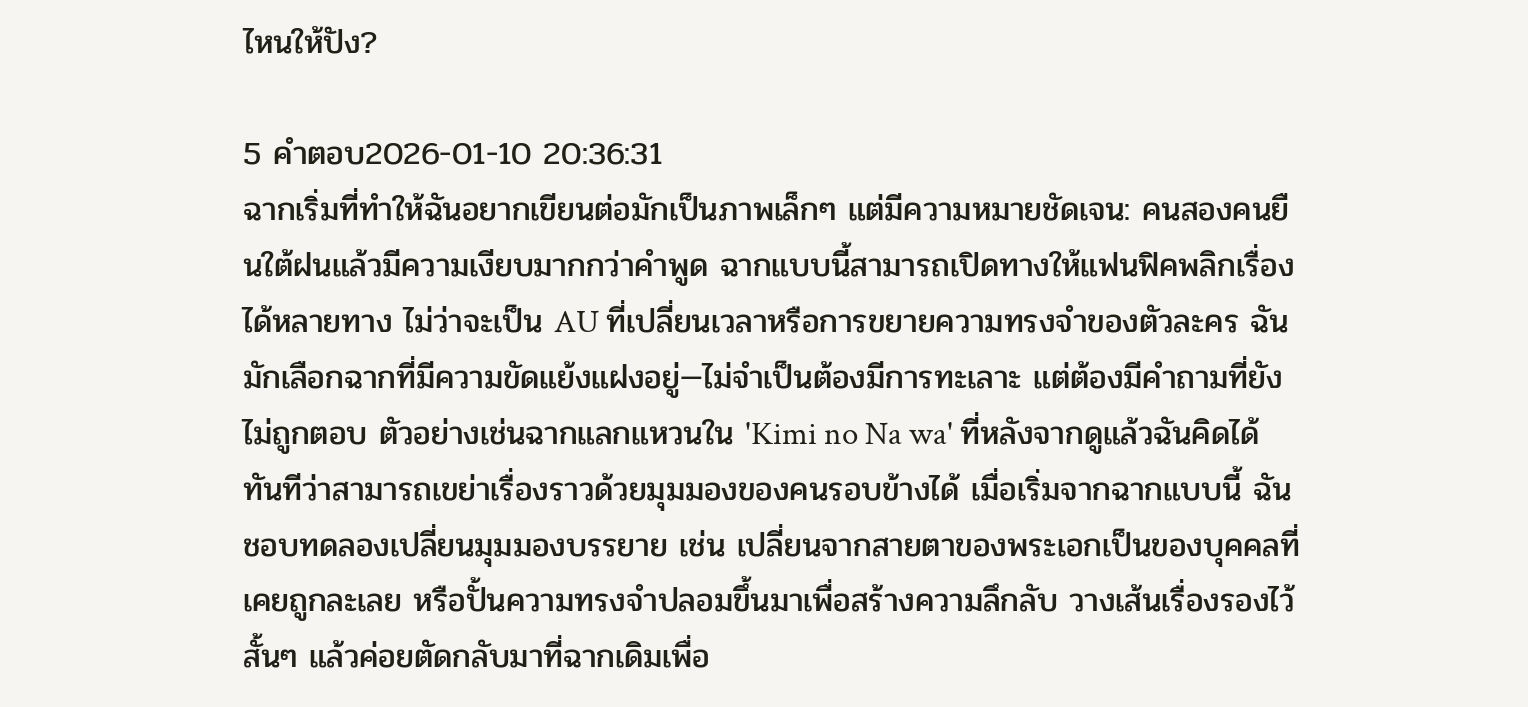ไหนให้ปัง?

5 คำตอบ2026-01-10 20:36:31
ฉากเริ่มที่ทำให้ฉันอยากเขียนต่อมักเป็นภาพเล็กๆ แต่มีความหมายชัดเจน: คนสองคนยืนใต้ฝนแล้วมีความเงียบมากกว่าคำพูด ฉากแบบนี้สามารถเปิดทางให้แฟนฟิคพลิกเรื่องได้หลายทาง ไม่ว่าจะเป็น AU ที่เปลี่ยนเวลาหรือการขยายความทรงจำของตัวละคร ฉันมักเลือกฉากที่มีความขัดแย้งแฝงอยู่—ไม่จำเป็นต้องมีการทะเลาะ แต่ต้องมีคำถามที่ยังไม่ถูกตอบ ตัวอย่างเช่นฉากแลกแหวนใน 'Kimi no Na wa' ที่หลังจากดูแล้วฉันคิดได้ทันทีว่าสามารถเขย่าเรื่องราวด้วยมุมมองของคนรอบข้างได้ เมื่อเริ่มจากฉากแบบนี้ ฉันชอบทดลองเปลี่ยนมุมมองบรรยาย เช่น เปลี่ยนจากสายตาของพระเอกเป็นของบุคคลที่เคยถูกละเลย หรือปั้นความทรงจำปลอมขึ้นมาเพื่อสร้างความลึกลับ วางเส้นเรื่องรองไว้สั้นๆ แล้วค่อยตัดกลับมาที่ฉากเดิมเพื่อ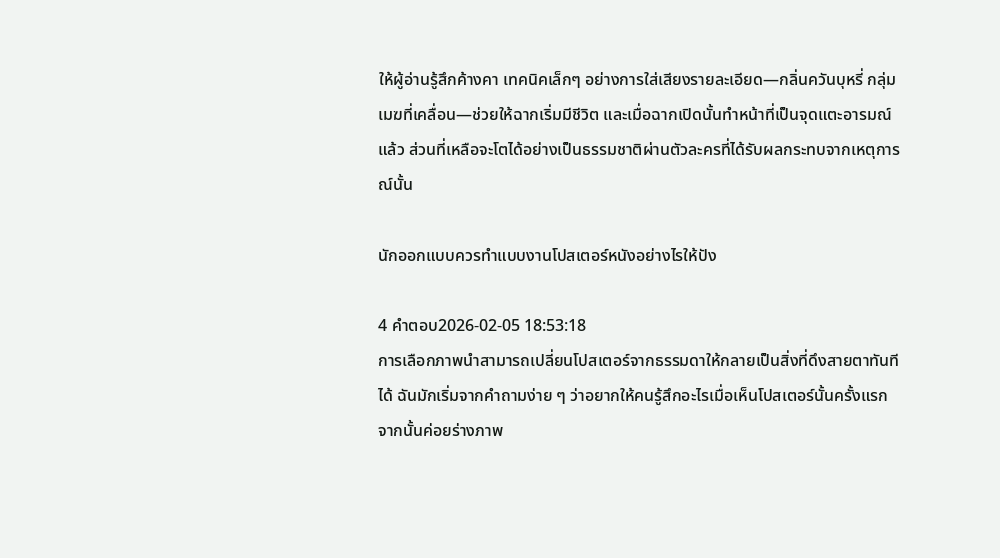ให้ผู้อ่านรู้สึกค้างคา เทคนิคเล็กๆ อย่างการใส่เสียงรายละเอียด—กลิ่นควันบุหรี่ กลุ่มเมฆที่เคลื่อน—ช่วยให้ฉากเริ่มมีชีวิต และเมื่อฉากเปิดนั้นทำหน้าที่เป็นจุดแตะอารมณ์แล้ว ส่วนที่เหลือจะโตได้อย่างเป็นธรรมชาติผ่านตัวละครที่ได้รับผลกระทบจากเหตุการณ์นั้น

นักออกแบบควรทำแบบงานโปสเตอร์หนังอย่างไรให้ปัง

4 คำตอบ2026-02-05 18:53:18
การเลือกภาพนำสามารถเปลี่ยนโปสเตอร์จากธรรมดาให้กลายเป็นสิ่งที่ดึงสายตาทันทีได้ ฉันมักเริ่มจากคำถามง่าย ๆ ว่าอยากให้คนรู้สึกอะไรเมื่อเห็นโปสเตอร์นั้นครั้งแรก จากนั้นค่อยร่างภาพ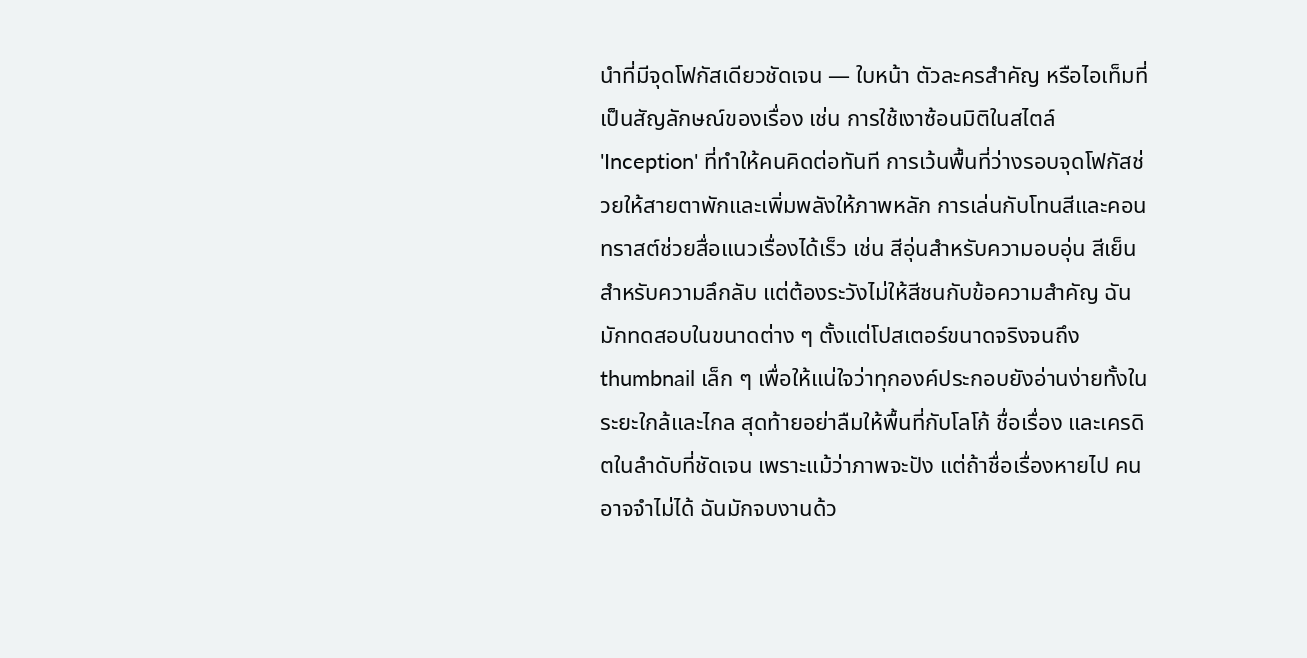นำที่มีจุดโฟกัสเดียวชัดเจน — ใบหน้า ตัวละครสำคัญ หรือไอเท็มที่เป็นสัญลักษณ์ของเรื่อง เช่น การใช้เงาซ้อนมิติในสไตล์ 'Inception' ที่ทำให้คนคิดต่อทันที การเว้นพื้นที่ว่างรอบจุดโฟกัสช่วยให้สายตาพักและเพิ่มพลังให้ภาพหลัก การเล่นกับโทนสีและคอนทราสต์ช่วยสื่อแนวเรื่องได้เร็ว เช่น สีอุ่นสำหรับความอบอุ่น สีเย็นสำหรับความลึกลับ แต่ต้องระวังไม่ให้สีชนกับข้อความสำคัญ ฉันมักทดสอบในขนาดต่าง ๆ ตั้งแต่โปสเตอร์ขนาดจริงจนถึง thumbnail เล็ก ๆ เพื่อให้แน่ใจว่าทุกองค์ประกอบยังอ่านง่ายทั้งในระยะใกล้และไกล สุดท้ายอย่าลืมให้พื้นที่กับโลโก้ ชื่อเรื่อง และเครดิตในลำดับที่ชัดเจน เพราะแม้ว่าภาพจะปัง แต่ถ้าชื่อเรื่องหายไป คนอาจจำไม่ได้ ฉันมักจบงานด้ว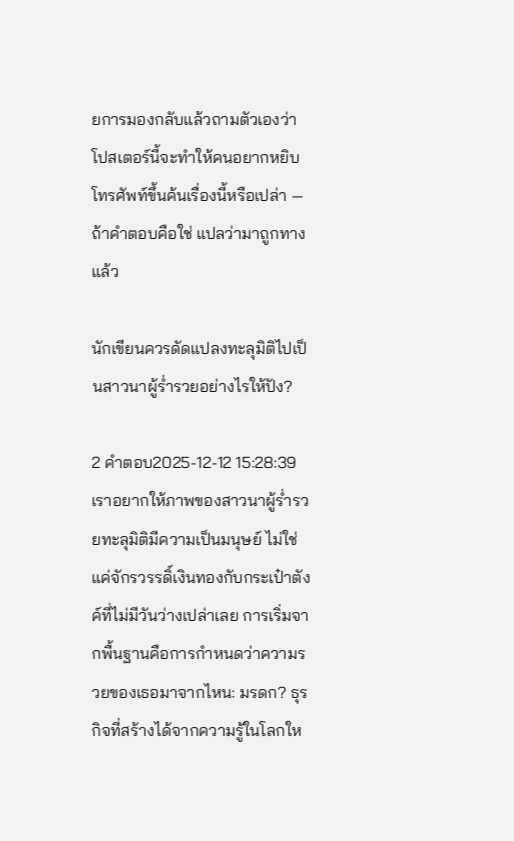ยการมองกลับแล้วถามตัวเองว่าโปสเตอร์นี้จะทำให้คนอยากหยิบโทรศัพท์ขึ้นค้นเรื่องนี้หรือเปล่า — ถ้าคำตอบคือใช่ แปลว่ามาถูกทางแล้ว

นักเขียนควรดัดแปลงทะลุมิติไปเป็นสาวนาผู้ร่ำรวยอย่างไรให้ปัง?

2 คำตอบ2025-12-12 15:28:39
เราอยากให้ภาพของสาวนาผู้ร่ำรวยทะลุมิติมีความเป็นมนุษย์ ไม่ใช่แค่จักรวรรดิ์เงินทองกับกระเป๋าตังค์ที่ไม่มีวันว่างเปล่าเลย การเริ่มจากพื้นฐานคือการกำหนดว่าความรวยของเธอมาจากไหน: มรดก? ธุรกิจที่สร้างได้จากความรู้ในโลกให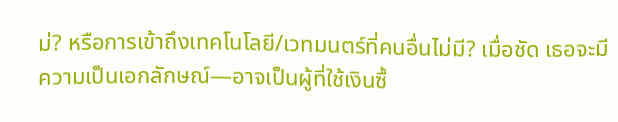ม่? หรือการเข้าถึงเทคโนโลยี/เวทมนตร์ที่คนอื่นไม่มี? เมื่อชัด เธอจะมีความเป็นเอกลักษณ์—อาจเป็นผู้ที่ใช้เงินซื้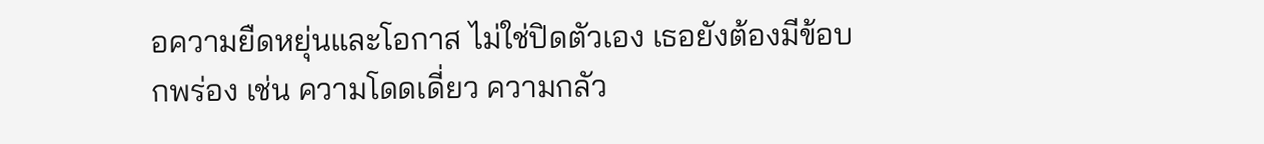อความยืดหยุ่นและโอกาส ไม่ใช่ปิดตัวเอง เธอยังต้องมีข้อบกพร่อง เช่น ความโดดเดี่ยว ความกลัว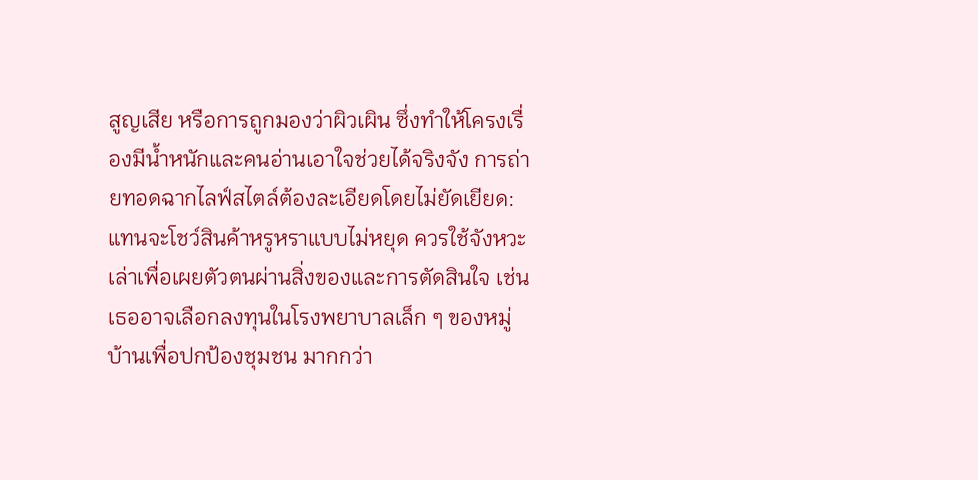สูญเสีย หรือการถูกมองว่าผิวเผิน ซึ่งทำให้โครงเรื่องมีน้ำหนักและคนอ่านเอาใจช่วยได้จริงจัง การถ่ายทอดฉากไลฟ์สไตล์ต้องละเอียดโดยไม่ยัดเยียด: แทนจะโชว์สินค้าหรูหราแบบไม่หยุด ควรใช้จังหวะเล่าเพื่อเผยตัวตนผ่านสิ่งของและการตัดสินใจ เช่น เธออาจเลือกลงทุนในโรงพยาบาลเล็ก ๆ ของหมู่บ้านเพื่อปกป้องชุมชน มากกว่า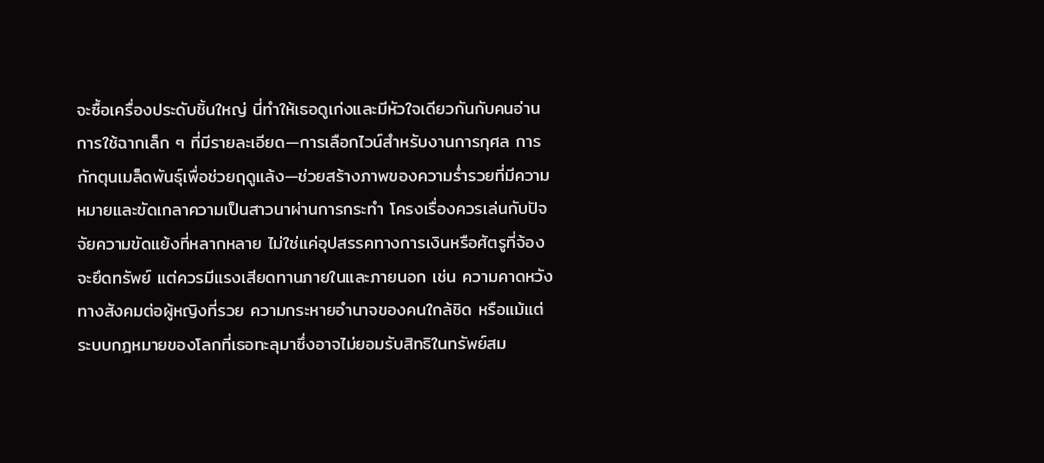จะซื้อเครื่องประดับชิ้นใหญ่ นี่ทำให้เธอดูเก่งและมีหัวใจเดียวกันกับคนอ่าน การใช้ฉากเล็ก ๆ ที่มีรายละเอียด—การเลือกไวน์สำหรับงานการกุศล การกักตุนเมล็ดพันธุ์เพื่อช่วยฤดูแล้ง—ช่วยสร้างภาพของความร่ำรวยที่มีความหมายและขัดเกลาความเป็นสาวนาผ่านการกระทำ โครงเรื่องควรเล่นกับปัจจัยความขัดแย้งที่หลากหลาย ไม่ใช่แค่อุปสรรคทางการเงินหรือศัตรูที่จ้องจะยึดทรัพย์ แต่ควรมีแรงเสียดทานภายในและภายนอก เช่น ความคาดหวังทางสังคมต่อผู้หญิงที่รวย ความกระหายอำนาจของคนใกล้ชิด หรือแม้แต่ระบบกฎหมายของโลกที่เธอทะลุมาซึ่งอาจไม่ยอมรับสิทธิในทรัพย์สม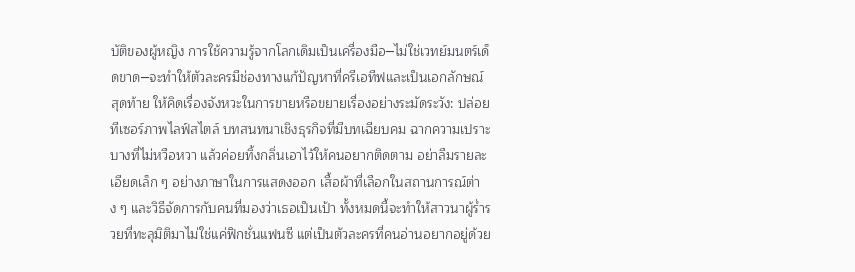บัติของผู้หญิง การใช้ความรู้จากโลกเดิมเป็นเครื่องมือ─ไม่ใช่เวทย์มนตร์เด็ดขาด─จะทำให้ตัวละครมีช่องทางแก้ปัญหาที่ครีเอทีฟและเป็นเอกลักษณ์ สุดท้าย ให้คิดเรื่องจังหวะในการขายหรือขยายเรื่องอย่างระมัดระวัง: ปล่อยทีเซอร์ภาพไลฟ์สไตล์ บทสนทนาเชิงธุรกิจที่มีบทเฉียบคม ฉากความเปราะบางที่ไม่หวือหวา แล้วค่อยทิ้งกลิ่นเอาไว้ให้คนอยากติดตาม อย่าลืมรายละเอียดเล็ก ๆ อย่างภาษาในการแสดงออก เสื้อผ้าที่เลือกในสถานการณ์ต่าง ๆ และวิธีจัดการกับคนที่มองว่าเธอเป็นเป้า ทั้งหมดนี้จะทำให้สาวนาผู้ร่ำรวยที่ทะลุมิติมาไม่ใช่แค่ฟิกชั่นแฟนซี แต่เป็นตัวละครที่คนอ่านอยากอยู่ด้วย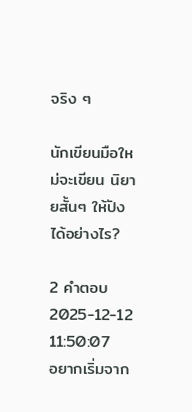จริง ๆ

นักเขียนมือใหม่จะเขียน นิยายสั้นๆ ให้ปังได้อย่างไร?

2 คำตอบ2025-12-12 11:50:07
อยากเริ่มจาก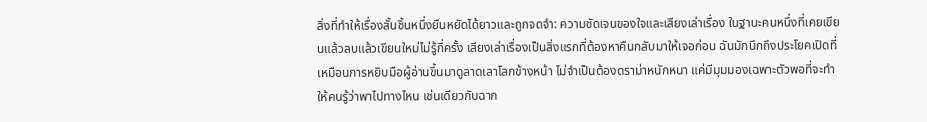สิ่งที่ทำให้เรื่องสั้นชิ้นหนึ่งยืนหยัดได้ยาวและถูกจดจำ: ความชัดเจนของใจและเสียงเล่าเรื่อง ในฐานะคนหนึ่งที่เคยเขียนแล้วลบแล้วเขียนใหม่ไม่รู้กี่ครั้ง เสียงเล่าเรื่องเป็นสิ่งแรกที่ต้องหาคืนกลับมาให้เจอก่อน ฉันมักนึกถึงประโยคเปิดที่เหมือนการหยิบมือผู้อ่านขึ้นมาดูลาดเลาโลกข้างหน้า ไม่จำเป็นต้องดราม่าหนักหนา แค่มีมุมมองเฉพาะตัวพอที่จะทำให้คนรู้ว่าพาไปทางไหน เช่นเดียวกับฉาก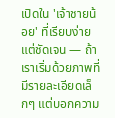เปิดใน 'เจ้าชายน้อย' ที่เรียบง่ายแต่ชัดเจน — ถ้าเราเริ่มด้วยภาพที่มีรายละเอียดเล็กๆ แต่บอกความ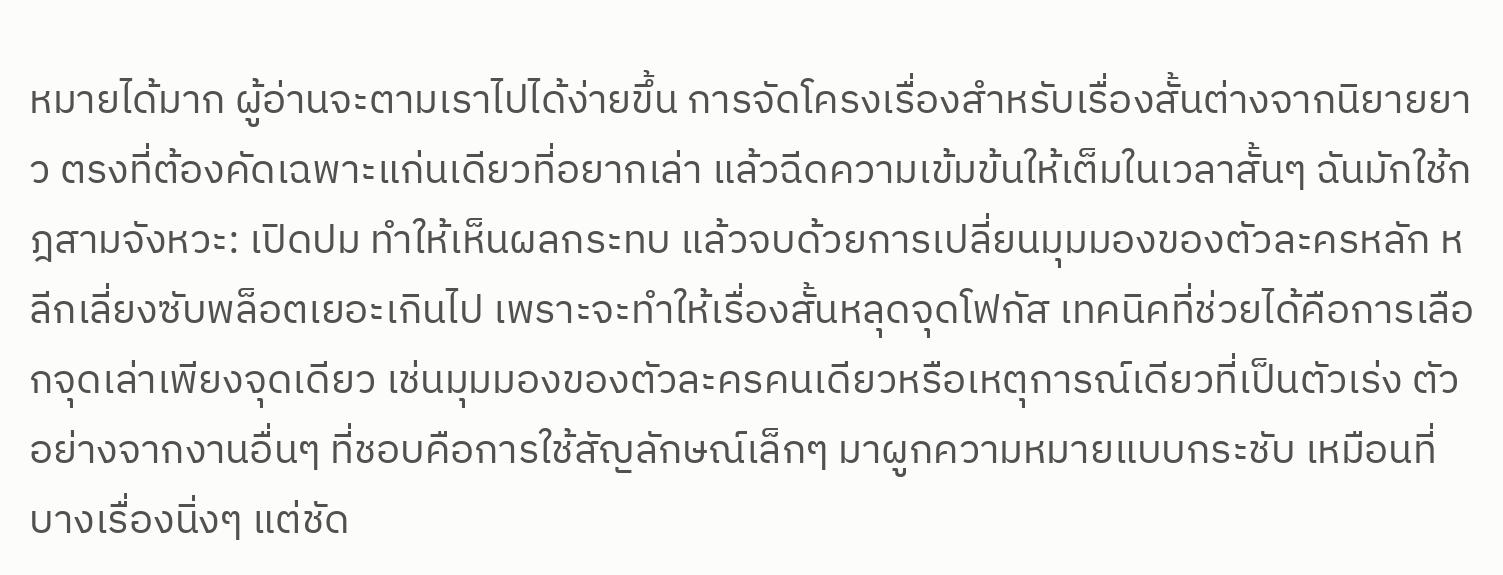หมายได้มาก ผู้อ่านจะตามเราไปได้ง่ายขึ้น การจัดโครงเรื่องสำหรับเรื่องสั้นต่างจากนิยายยาว ตรงที่ต้องคัดเฉพาะแก่นเดียวที่อยากเล่า แล้วฉีดความเข้มข้นให้เต็มในเวลาสั้นๆ ฉันมักใช้กฎสามจังหวะ: เปิดปม ทำให้เห็นผลกระทบ แล้วจบด้วยการเปลี่ยนมุมมองของตัวละครหลัก หลีกเลี่ยงซับพล็อตเยอะเกินไป เพราะจะทำให้เรื่องสั้นหลุดจุดโฟกัส เทคนิคที่ช่วยได้คือการเลือกจุดเล่าเพียงจุดเดียว เช่นมุมมองของตัวละครคนเดียวหรือเหตุการณ์เดียวที่เป็นตัวเร่ง ตัวอย่างจากงานอื่นๆ ที่ชอบคือการใช้สัญลักษณ์เล็กๆ มาผูกความหมายแบบกระชับ เหมือนที่บางเรื่องนิ่งๆ แต่ชัด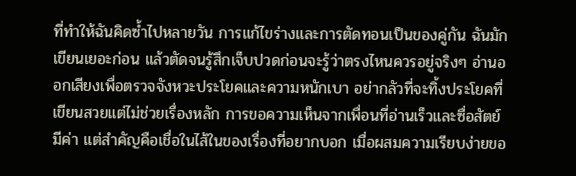ที่ทำให้ฉันคิดซ้ำไปหลายวัน การแก้ไขร่างและการตัดทอนเป็นของคู่กัน ฉันมักเขียนเยอะก่อน แล้วตัดจนรู้สึกเจ็บปวดก่อนจะรู้ว่าตรงไหนควรอยู่จริงๆ อ่านออกเสียงเพื่อตรวจจังหวะประโยคและความหนักเบา อย่ากลัวที่จะทิ้งประโยคที่เขียนสวยแต่ไม่ช่วยเรื่องหลัก การขอความเห็นจากเพื่อนที่อ่านเร็วและซื่อสัตย์มีค่า แต่สำคัญคือเชื่อในไส้ในของเรื่องที่อยากบอก เมื่อผสมความเรียบง่ายขอ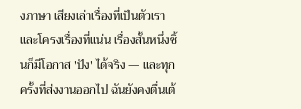งภาษา เสียงเล่าเรื่องที่เป็นตัวเรา และโครงเรื่องที่แน่น เรื่องสั้นหนึ่งชิ้นก็มีโอกาส 'ปัง' ได้จริง — และทุกครั้งที่ส่งงานออกไป ฉันยังคงตื่นเต้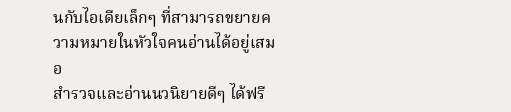นกับไอเดียเล็กๆ ที่สามารถขยายความหมายในหัวใจคนอ่านได้อยู่เสมอ
สำรวจและอ่านนวนิยายดีๆ ได้ฟรี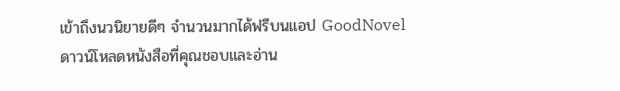เข้าถึงนวนิยายดีๆ จำนวนมากได้ฟรีบนแอป GoodNovel ดาวน์โหลดหนังสือที่คุณชอบและอ่าน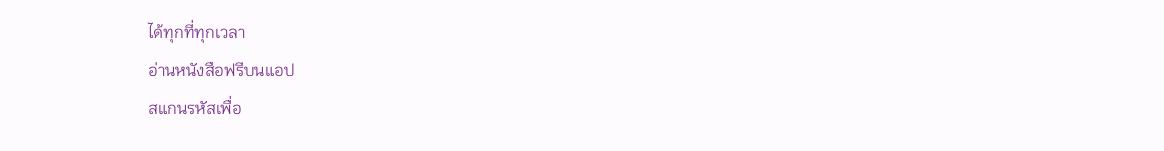ได้ทุกที่ทุกเวลา
อ่านหนังสือฟรีบนแอป
สแกนรหัสเพื่อ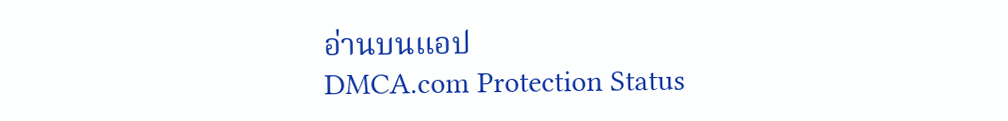อ่านบนแอป
DMCA.com Protection Status